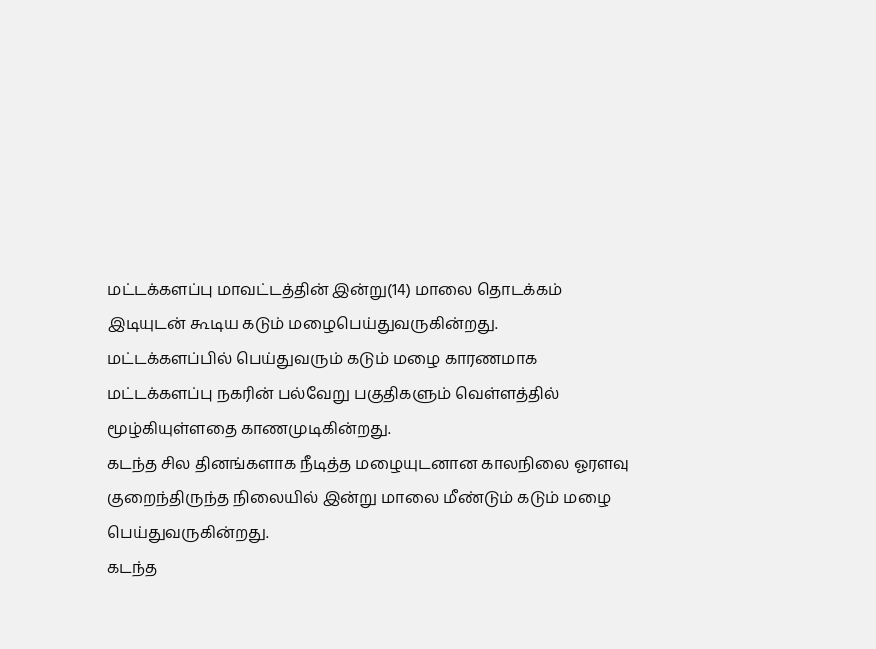மட்டக்களப்பு மாவட்டத்தின் இன்று(14) மாலை தொடக்கம் இடியுடன் கூடிய கடும் மழைபெய்துவருகின்றது.
மட்டக்களப்பில் பெய்துவரும் கடும் மழை காரணமாக மட்டக்களப்பு நகரின் பல்வேறு பகுதிகளும் வெள்ளத்தில் மூழ்கியுள்ளதை காணமுடிகின்றது.
கடந்த சில தினங்களாக நீடித்த மழையுடனான காலநிலை ஓரளவு குறைந்திருந்த நிலையில் இன்று மாலை மீண்டும் கடும் மழை பெய்துவருகின்றது.
கடந்த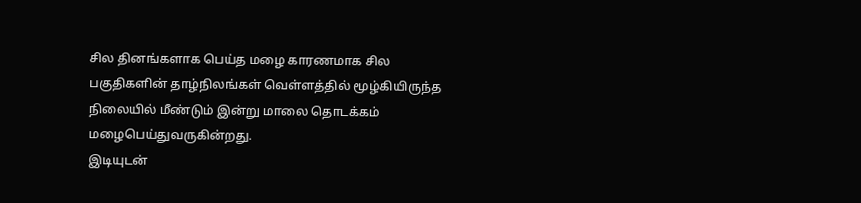சில தினங்களாக பெய்த மழை காரணமாக சில பகுதிகளின் தாழ்நிலங்கள் வெள்ளத்தில் மூழ்கியிருந்த நிலையில் மீண்டும் இன்று மாலை தொடக்கம் மழைபெய்துவருகின்றது.
இடியுடன்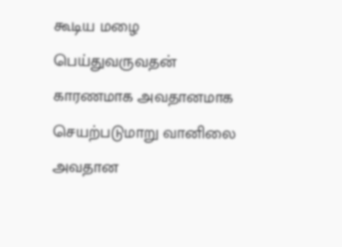கூடிய மழை பெய்துவருவதன் காரணமாக அவதானமாக செயற்படுமாறு வானிலை அவதான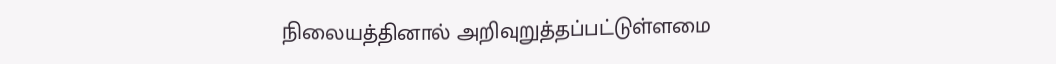நிலையத்தினால் அறிவுறுத்தப்பட்டுள்ளமை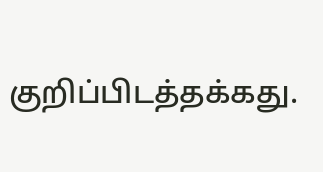குறிப்பிடத்தக்கது.